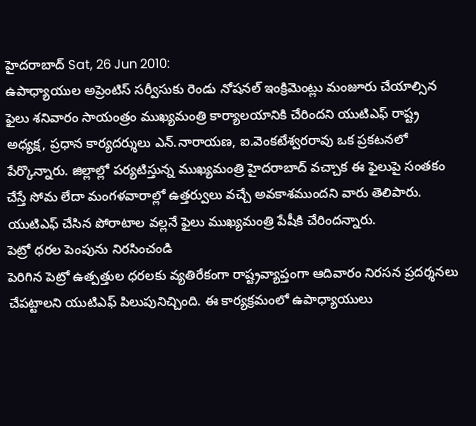హైదరాబాద్ Sat, 26 Jun 2010:
ఉపాధ్యాయుల అప్రెంటిస్ సర్వీసుకు రెండు నోషనల్ ఇంక్రిమెంట్లు మంజూరు చేయాల్సిన ఫైలు శనివారం సాయంత్రం ముఖ్యమంత్రి కార్యాలయానికి చేరిందని యుటిఎఫ్ రాష్ట్ర అధ్యక్ష, ప్రధాన కార్యదర్శులు ఎన్.నారాయణ, ఐ.వెంకటేశ్వరరావు ఒక ప్రకటనలో పేర్కొన్నారు. జిల్లాల్లో పర్యటిస్తున్న ముఖ్యమంత్రి హైదరాబాద్ వచ్చాక ఈ ఫైలుపై సంతకం చేస్తే సోమ లేదా మంగళవారాల్లో ఉత్తర్వులు వచ్చే అవకాశముందని వారు తెలిపారు. యుటిఎఫ్ చేసిన పోరాటాల వల్లనే ఫైలు ముఖ్యమంత్రి పేషీకి చేరిందన్నారు.
పెట్రో ధరల పెంపును నిరసించండి
పెరిగిన పెట్రో ఉత్పత్తుల ధరలకు వ్యతిరేకంగా రాష్ట్రవ్యాప్తంగా ఆదివారం నిరసన ప్రదర్శనలు చేపట్టాలని యుటిఎఫ్ పిలుపునిచ్చింది. ఈ కార్యక్రమంలో ఉపాధ్యాయులు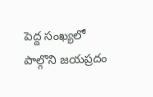పెద్ద సంఖ్యలో పాల్గొని జయప్రదం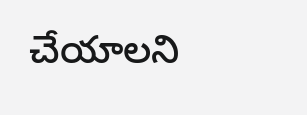చేయాలని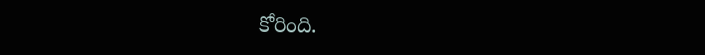కోరింది.